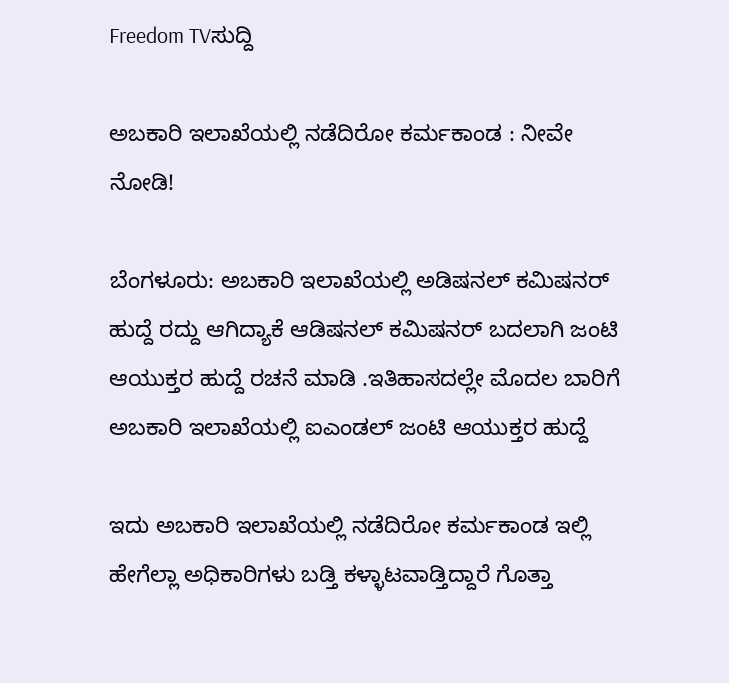Freedom TVಸುದ್ದಿ

ಅಬಕಾರಿ ಇಲಾಖೆಯಲ್ಲಿ ನಡೆದಿರೋ ಕರ್ಮಕಾಂಡ : ನೀವೇ ನೋಡಿ!

ಬೆಂಗಳೂರು: ಅಬಕಾರಿ ಇಲಾಖೆಯಲ್ಲಿ ಅಡಿಷನಲ್ ಕಮಿಷನರ್ ಹುದ್ದೆ ರದ್ದು ಆಗಿದ್ಯಾಕೆ ಆಡಿಷನಲ್ ಕಮಿಷನರ್ ಬದಲಾಗಿ ಜಂಟಿ ಆಯುಕ್ತರ ಹುದ್ದೆ ರಚನೆ ಮಾಡಿ .ಇತಿಹಾಸದಲ್ಲೇ ಮೊದಲ ಬಾರಿಗೆ ಅಬಕಾರಿ ಇಲಾಖೆಯಲ್ಲಿ ಐಎಂಡಲ್ ಜಂಟಿ ಆಯುಕ್ತರ ಹುದ್ದೆ

ಇದು ಅಬಕಾರಿ ಇಲಾಖೆಯಲ್ಲಿ ನಡೆದಿರೋ ಕರ್ಮಕಾಂಡ ಇಲ್ಲಿ ಹೇಗೆಲ್ಲಾ ಅಧಿಕಾರಿಗಳು ಬಡ್ತಿ ಕಳ್ಳಾಟವಾಡ್ತಿದ್ದಾರೆ ಗೊತ್ತಾ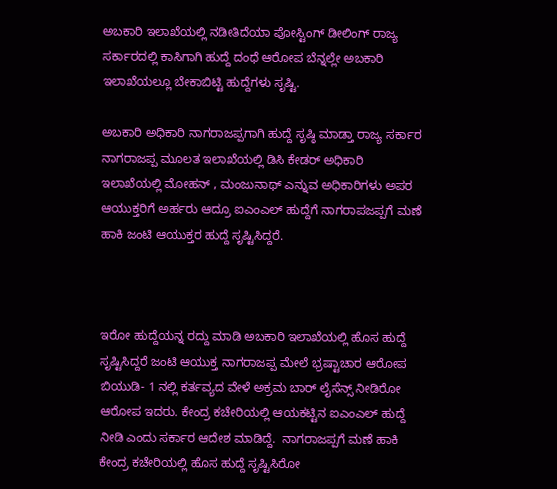ಅಬಕಾರಿ ಇಲಾಖೆಯಲ್ಲಿ ನಡೀತಿದೆಯಾ ಪೋಸ್ಟಿಂಗ್ ಡೀಲಿಂಗ್ ರಾಜ್ಯ ಸರ್ಕಾರದಲ್ಲಿ ಕಾಸಿಗಾಗಿ ಹುದ್ದೆ ದಂಧೆ ಆರೋಪ ಬೆನ್ನಲ್ಲೇ ಅಬಕಾರಿ ಇಲಾಖೆಯಲ್ಲೂ ಬೇಕಾಬಿಟ್ಟಿ ಹುದ್ದೆಗಳು ಸೃಷ್ಟಿ.

ಅಬಕಾರಿ ಅಧಿಕಾರಿ ನಾಗರಾಜಪ್ಪಗಾಗಿ ಹುದ್ದೆ ಸೃಷ್ಠಿ ಮಾಡ್ತಾ ರಾಜ್ಯ ಸರ್ಕಾರ  ನಾಗರಾಜಪ್ಪ ಮೂಲತ ಇಲಾಖೆಯಲ್ಲಿ ಡಿಸಿ ಕೇಡರ್ ಅಧಿಕಾರಿ ಇಲಾಖೆಯಲ್ಲಿ ಮೋಹನ್ , ಮಂಜುನಾಥ್ ಎನ್ನುವ ಅಧಿಕಾರಿಗಳು ಅಪರ ಆಯುಕ್ತರಿಗೆ ಅರ್ಹರು ಆದ್ರೂ ಐಎಂಎಲ್ ಹುದ್ದೆಗೆ ನಾಗರಾಪಜಪ್ಪಗೆ ಮಣೆ ಹಾಕಿ ಜಂಟಿ ಆಯುಕ್ತರ ಹುದ್ದೆ ಸೃಷ್ಟಿಸಿದ್ದರೆ.



ಇರೋ ಹುದ್ದೆಯನ್ನ ರದ್ದು ಮಾಡಿ ಅಬಕಾರಿ ಇಲಾಖೆಯಲ್ಲಿ ಹೊಸ ಹುದ್ದೆ ಸೃಷ್ಟಿಸಿದ್ದರೆ ಜಂಟಿ ಆಯುಕ್ತ ನಾಗರಾಜಪ್ಪ ಮೇಲೆ ಭ್ರಷ್ಟಾಚಾರ ಆರೋಪ ಬಿಯುಡಿ- 1 ನಲ್ಲಿ ಕರ್ತವ್ಯದ ವೇಳೆ ಅಕ್ರಮ ಬಾರ್ ಲೈಸೆನ್ಸ್ ನೀಡಿರೋ ಆರೋಪ ಇದರು. ಕೇಂದ್ರ ಕಚೇರಿಯಲ್ಲಿ ಆಯಕಟ್ಟಿನ ಐಎಂಎಲ್ ಹುದ್ದೆ ನೀಡಿ ಎಂದು ಸರ್ಕಾರ ಆದೇಶ ಮಾಡಿದ್ದೆ.  ನಾಗರಾಜಪ್ಪಗೆ ಮಣೆ ಹಾಕಿ ಕೇಂದ್ರ ಕಚೇರಿಯಲ್ಲಿ ಹೊಸ ಹುದ್ದೆ ಸೃಷ್ಟಿಸಿರೋ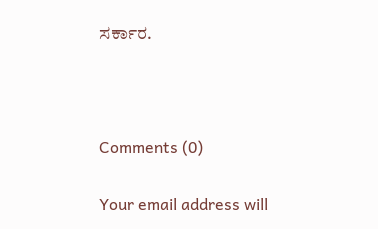ಸರ್ಕಾರ.



Comments (0)

Your email address will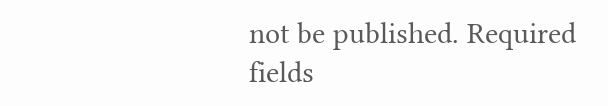not be published. Required fields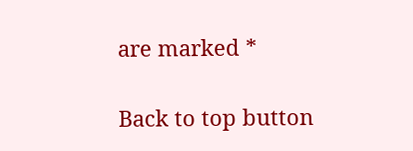are marked *

Back to top button